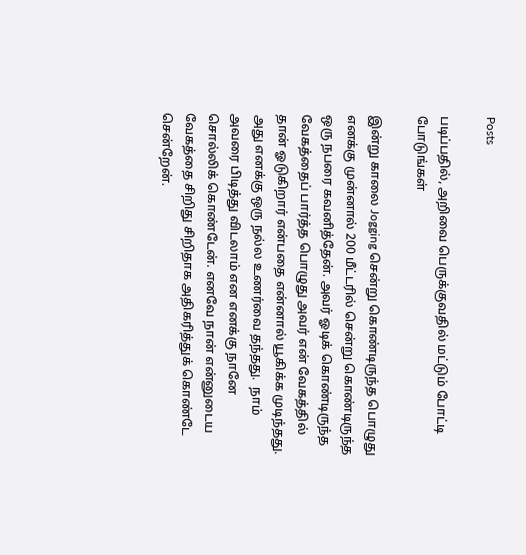Posts

படிப்பதில், அறிவை பெருக்குவதில் மட்டும் போட்டி போடுங்கள்

இன்று காலை Jogging சென்று கொண்டிருந்த பொழுது எனக்கு முன்னால் 200 மீட்டரில் சென்று கொண்டிருந்த ஒரு நபரை கவனித்தேன். அவர் ஓடிக் கொண்டிருந்த வேகத்தைப் பார்த்த பொழுது அவர் என் வேகத்தில் தான் ஓடுகிறார் என்பதை என்னால் யூகிக்க முடிந்தது.  அது எனக்கு ஒரு நல்ல உணர்வை தந்தது.  நாம் அவரை பிடித்து விடலாம் என எனக்கு நானே சொல்லிக் கொண்டேன். எனவே நான் என்னுடைய வேகத்தை சிறிது சிறிதாக அதிகரித்துக் கொண்டே சென்றேன்.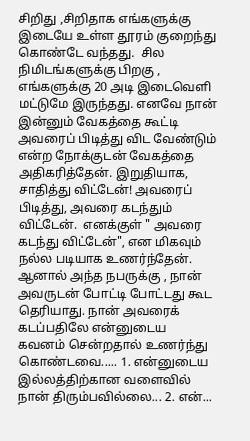சிறிது ,சிறிதாக எங்களுக்கு இடையே உள்ள தூரம் குறைந்து கொண்டே வந்தது.  சில நிமிடங்களுக்கு பிறகு , எங்களுக்கு 20 அடி இடைவெளி மட்டுமே இருந்தது. எனவே நான் இன்னும் வேகத்தை கூட்டி அவரைப் பிடித்து விட வேண்டும் என்ற நோக்குடன் வேகத்தை அதிகரித்தேன். இறுதியாக, சாதித்து விட்டேன்! அவரைப் பிடித்து, அவரை கடந்தும் விட்டேன்.  எனக்குள் " அவரை கடந்து விட்டேன்", என மிகவும் நல்ல படியாக உணர்ந்தேன். ஆனால் அந்த நபருக்கு , நான் அவருடன் போட்டி போட்டது கூட தெரியாது. நான் அவரைக் கடப்பதிலே என்னுடைய கவனம் சென்றதால் உணர்ந்து கொண்டவை..... 1. என்னுடைய இல்லத்திற்கான வளைவில் நான் திரும்பவில்லை... 2. என்...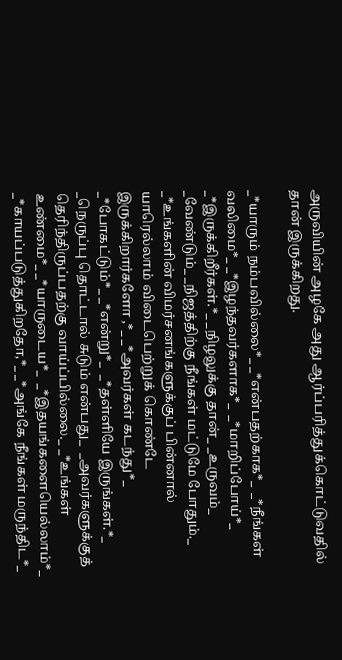அருவியின் அழகே அது ஆர்ப்பரித்துக்கொட்டுவதில் தான் இருக்கிறது.

_*யாரும் நம்பவில்லை*_ _*என்பதற்காக*_  _*நீங்கள் வலிமை*_ _*இழந்தவர்களாக*_  _*மாறிப்போய்*_ _*இருக்கிறீர்கள்.*_ _நிழலுக்கு தான்_ _உருவம்_ _வேண்டும்_ _நிஜத்திற்கு நீங்கள் மட்டுமே போதும்._ _*உங்களின் விமர்சனங்களுக்குப் பின்னால் யாரெல்லாம் விடைபெற்றுக் கொண்டே இருக்கிறார்களோ ,*_ _*அவர்கள் கடந்து*_ _*போகட்டும்*_ _*என்று*_  _*தள்ளியே இருங்கள்.*_ _நெருப்பு தொட்டால் சுடும் என்பது_  _அவர்களுக்குத் தெரிந்திருப்பதற்கு வாய்ப்பில்லை._ _*உங்கள் உண்மை*_ _*யாருடைய*_  _*இதயங்களையெல்லாம்*_ _*காயப்படுத்துகிறதோ,*_ _*அங்கே நீங்கள் மருந்திட*_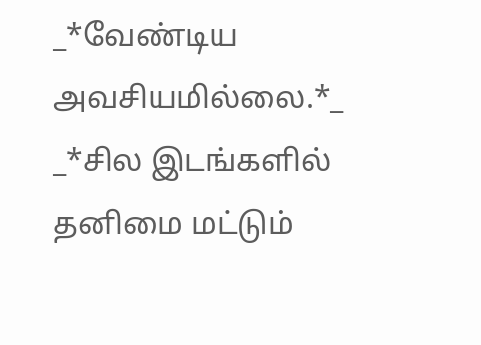_*வேண்டிய அவசியமில்லை.*_ _*சில இடங்களில் தனிமை மட்டும்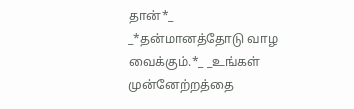தான்*_  _*தன்மானத்தோடு வாழ வைக்கும்.*_ _உங்கள் முன்னேற்றத்தை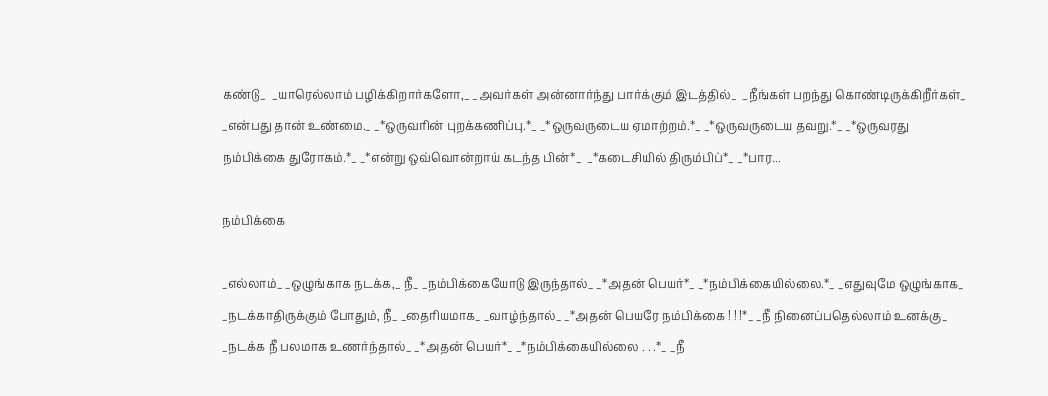கண்டு_  _யாரெல்லாம் பழிக்கிறார்களோ,_ _அவர்கள் அன்னார்ந்து பார்க்கும் இடத்தில்_  _நீங்கள் பறந்து கொண்டிருக்கிறீர்கள்_  _என்பது தான் உண்மை._ _*ஒருவரின் புறக்கணிப்பு.*_ _*ஒருவருடைய ஏமாற்றம்.*_ _*ஒருவருடைய தவறு.*_ _*ஒருவரது நம்பிக்கை துரோகம்.*_ _*என்று ஒவ்வொன்றாய் கடந்த பின்*_  _*கடைசியில் திரும்பிப்*_ _*பார...

நம்பிக்கை

_எல்லாம்_ _ஒழுங்காக நடக்க,_ நீ_ _நம்பிக்கையோடு இருந்தால்_ _*அதன் பெயர்*_ _*நம்பிக்கையில்லை.*_ _எதுவுமே ஒழுங்காக_ _நடக்காதிருக்கும் போதும், நீ_ _தைரியமாக_ _வாழ்ந்தால்_ _*அதன் பெயரே நம்பிக்கை ! ! !*_ _நீ நினைப்பதெல்லாம் உனக்கு_ _நடக்க நீ பலமாக உணர்ந்தால்_ _*அதன் பெயர்*_ _*நம்பிக்கையில்லை . . .*_ _நீ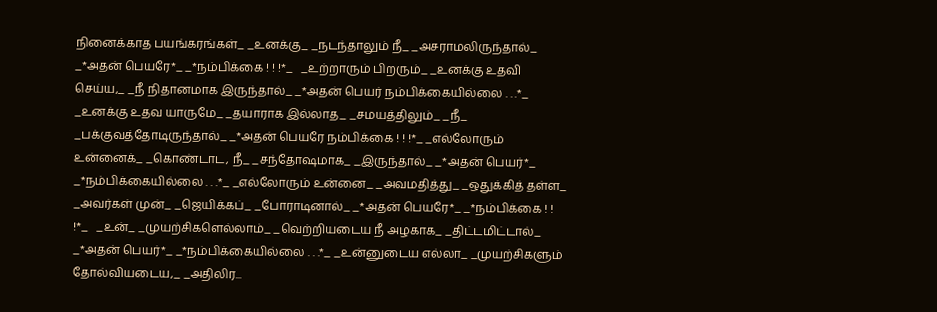நினைக்காத பயங்கரங்கள்_ _உனக்கு_ _நடந்தாலும் நீ_ _அசராமலிருந்தால்_ _*அதன் பெயரே*_ _*நம்பிக்கை ! ! !*_   _உற்றாரும் பிறரும்_ _உனக்கு உதவி செய்ய,_ _நீ நிதானமாக இருந்தால்_ _*அதன் பெயர் நம்பிக்கையில்லை . . .*_ _உனக்கு உதவ யாருமே_ _தயாராக இல்லாத_ _சமயத்திலும்_ _நீ_ _பக்குவத்தோடிருந்தால்_ _*அதன் பெயரே நம்பிக்கை ! ! !*_ _எல்லோரும் உன்னைக்_ _கொண்டாட, நீ_ _சந்தோஷமாக_ _இருந்தால்_ _*அதன் பெயர்*_ _*நம்பிக்கையில்லை . . .*_ _எல்லோரும் உன்னை_ _அவமதித்து_ _ஒதுக்கித் தள்ள_ _அவர்கள் முன்_ _ஜெயிக்கப்_ _போராடினால்_ _*அதன் பெயரே*_ _*நம்பிக்கை ! ! !*_   _உன்_ _முயற்சிகளெல்லாம்_ _வெற்றியடைய நீ அழகாக_ _திட்டமிட்டால்_ _*அதன் பெயர்*_ _*நம்பிக்கையில்லை . . .*_ _உன்னுடைய எல்லா_ _முயற்சிகளும் தோல்வியடைய,_ _அதிலிர...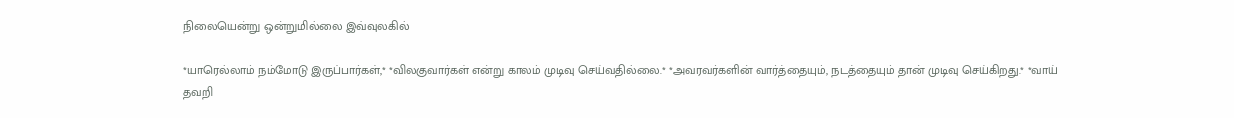நிலையென்று ஒன்றுமில்லை இவ்வுலகில்

*யாரெல்லாம் நம்மோடு இருப்பார்கள்,* *விலகுவார்கள் என்று காலம் முடிவு செய்வதில்லை.* *அவரவர்களின் வார்த்தையும், நடத்தையும் தான் முடிவு செய்கிறது.* *வாய் தவறி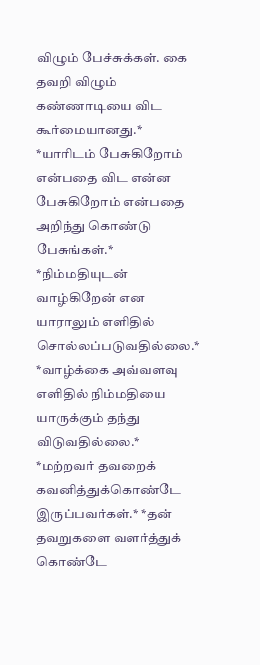விழும் பேச்சுக்கள். கை தவறி விழும் கண்ணாடியை விட கூர்மையானது.* *யாரிடம் பேசுகிறோம் என்பதை விட என்ன பேசுகிறோம் என்பதை அறிந்து கொண்டு பேசுங்கள்.* *நிம்மதியுடன் வாழ்கிறேன் என யாராலும் எளிதில் சொல்லப்படுவதில்லை.* *வாழ்க்கை அவ்வளவு எளிதில் நிம்மதியை யாருக்கும் தந்து விடுவதில்லை.* *மற்றவர் தவறைக் கவனித்துக்கொண்டே இருப்பவர்கள்.* *தன் தவறுகளை வளர்த்துக் கொண்டே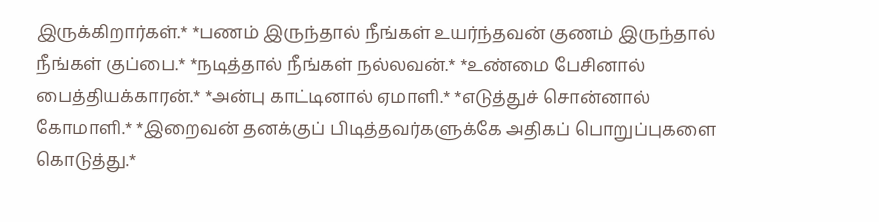இருக்கிறார்கள்.* *பணம் இருந்தால் நீங்கள் உயர்ந்தவன் குணம் இருந்தால் நீங்கள் குப்பை.* *நடித்தால் நீங்கள் நல்லவன்.* *உண்மை பேசினால் பைத்தியக்காரன்.* *அன்பு காட்டினால் ஏமாளி.* *எடுத்துச் சொன்னால் கோமாளி.* *இறைவன் தனக்குப் பிடித்தவர்களுக்கே அதிகப் பொறுப்புகளை கொடுத்து.*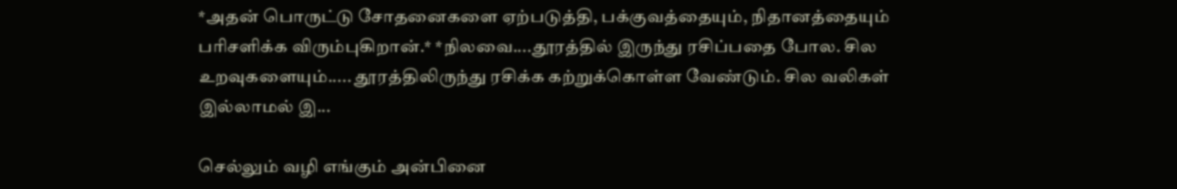*அதன் பொருட்டு சோதனைகளை ஏற்படுத்தி, பக்குவத்தையும், நிதானத்தையும் பரிசளிக்க விரும்புகிறான்.* *நிலவை....தூரத்தில் இருந்து ரசிப்பதை போல. சில உறவுகளையும்..... தூரத்திலிருந்து ரசிக்க கற்றுக்கொள்ள வேண்டும். சில வலிகள் இல்லாமல் இ...

செல்லும் வழி எங்கும் அன்பினை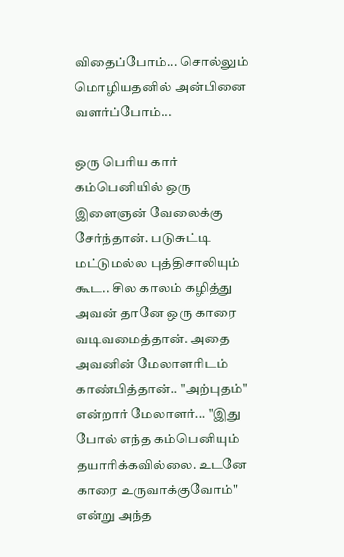விதைப்போம்... சொல்லும் மொழியதனில் அன்பினை வளர்ப்போம்...

ஒரு பெரிய கார் கம்பெனியில் ஒரு இளைஞன் வேலைக்கு சேர்ந்தான். படுசுட்டி மட்டுமல்ல புத்திசாலியும் கூட.. சில காலம் கழித்து அவன் தானே ஒரு காரை வடிவமைத்தான். அதை அவனின் மேலாளரிடம் காண்பித்தான்.. "அற்புதம்" என்றார் மேலாளர்... "இது போல் எந்த கம்பெனியும் தயாரிக்கவில்லை. உடனே காரை உருவாக்குவோம்" என்று அந்த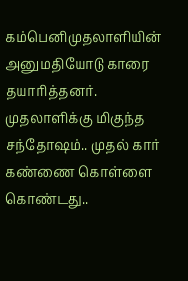கம்பெனிமுதலாளியின் அனுமதியோடு காரை தயாரித்தனர். முதலாளிக்கு மிகுந்த சந்தோஷம்.. முதல் கார் கண்ணை கொள்ளை கொண்டது..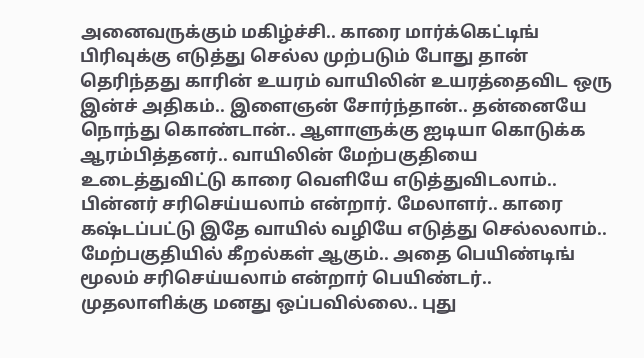அனைவருக்கும் மகிழ்ச்சி.. காரை மார்க்கெட்டிங் பிரிவுக்கு எடுத்து செல்ல முற்படும் போது தான் தெரிந்தது காரின் உயரம் வாயிலின் உயரத்தைவிட ஒரு இன்ச் அதிகம்.. இளைஞன் சோர்ந்தான்.. தன்னையே நொந்து கொண்டான்.. ஆளாளுக்கு ஐடியா கொடுக்க ஆரம்பித்தனர்.. வாயிலின் மேற்பகுதியை உடைத்துவிட்டு காரை வெளியே எடுத்துவிடலாம்.. பின்னர் சரிசெய்யலாம் என்றார். மேலாளர்.. காரை கஷ்டப்பட்டு இதே வாயில் வழியே எடுத்து செல்லலாம்.. மேற்பகுதியில் கீறல்கள் ஆகும்.. அதை பெயிண்டிங் மூலம் சரிசெய்யலாம் என்றார் பெயிண்டர்.. முதலாளிக்கு மனது ஒப்பவில்லை.. புது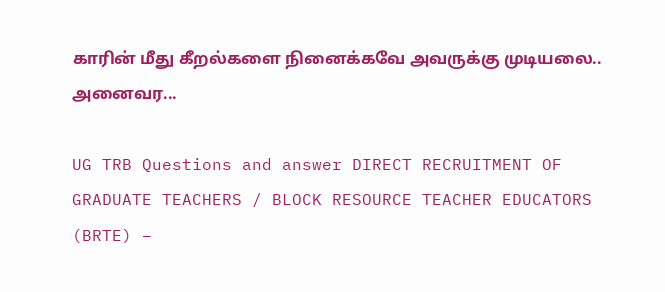காரின் மீது கீறல்களை நினைக்கவே அவருக்கு முடியலை.. அனைவர...

UG TRB Questions and answer DIRECT RECRUITMENT OF GRADUATE TEACHERS / BLOCK RESOURCE TEACHER EDUCATORS (BRTE) –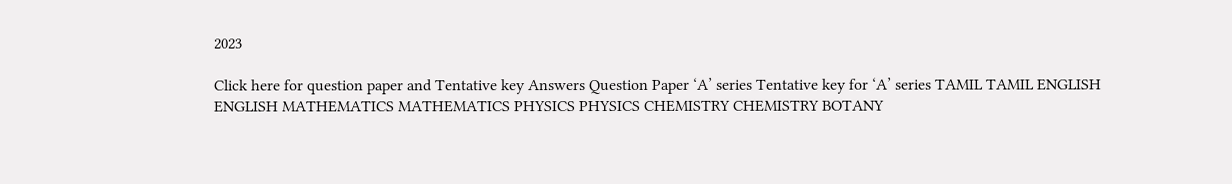2023

Click here for question paper and Tentative key Answers Question Paper ‘A’ series Tentative key for ‘A’ series TAMIL TAMIL ENGLISH ENGLISH MATHEMATICS MATHEMATICS PHYSICS PHYSICS CHEMISTRY CHEMISTRY BOTANY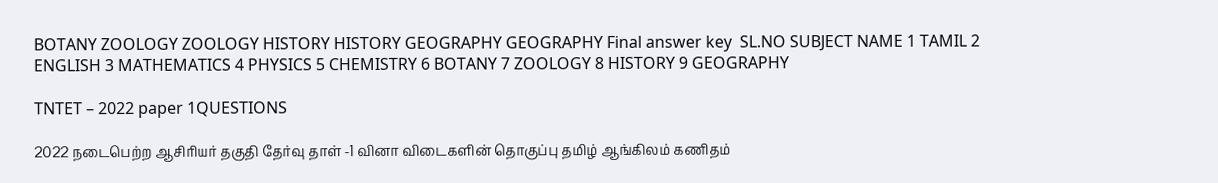BOTANY ZOOLOGY ZOOLOGY HISTORY HISTORY GEOGRAPHY GEOGRAPHY Final answer key  SL.NO SUBJECT NAME 1 TAMIL 2 ENGLISH 3 MATHEMATICS 4 PHYSICS 5 CHEMISTRY 6 BOTANY 7 ZOOLOGY 8 HISTORY 9 GEOGRAPHY

TNTET – 2022 paper 1QUESTIONS

2022 நடைபெற்ற ஆசிரியர் தகுதி தேர்வு தாள் -1 வினா விடைகளின் தொகுப்பு தமிழ் ஆங்கிலம் கணிதம்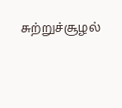சுற்றுச்சூழல்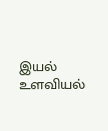இயல் உளவியல்